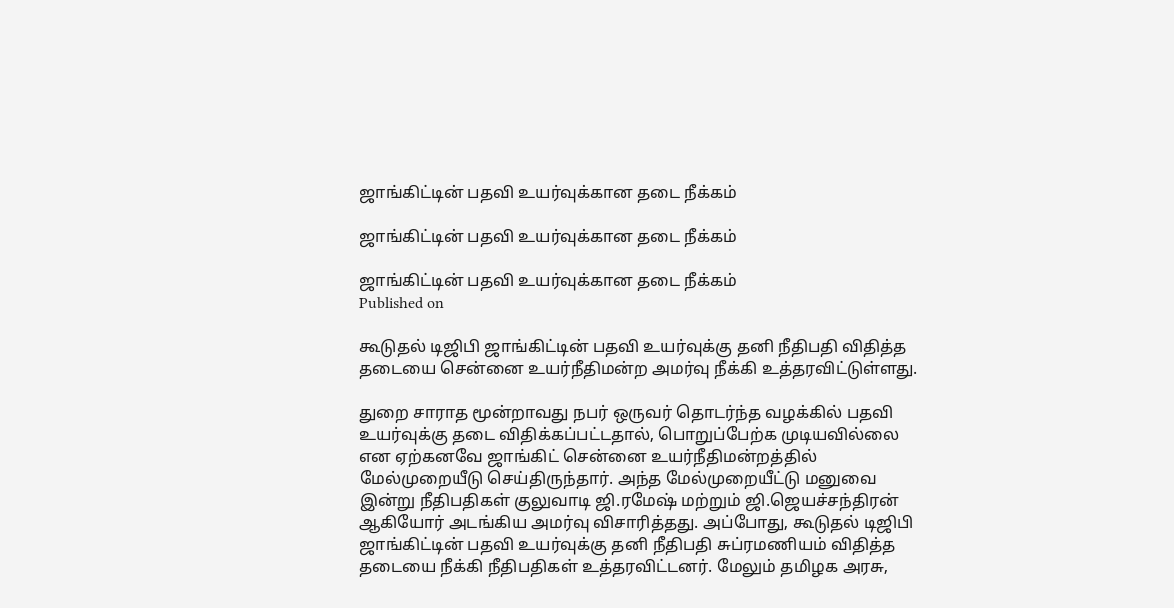ஜாங்கிட்டின் பதவி உயர்வுக்கான தடை நீக்கம்

ஜாங்கிட்டின் பதவி உயர்வுக்கான தடை நீக்கம்

ஜாங்கிட்டின் பதவி உயர்வுக்கான தடை நீக்கம்
Published on

கூடுதல் டிஜிபி ஜாங்கிட்டின் பதவி உயர்வுக்‌கு தனி நீதிபதி விதித்த தடையை சென்னை உயர்நீதிமன்ற அமர்வு நீக்கி உத்தரவிட்டுள்ளது.

துறை சாராத மூன்றாவது நபர் ஒருவர் தொடர்ந்த வழக்கில் பதவி உயர்வுக்கு தடை விதிக்கப்பட்டதால், பொறுப்பேற்க முடியவில்லை என ஏற்கனவே ஜாங்கிட் சென்னை உயர்நீதிமன்றத்தில் மேல்முறையீடு செய்திருந்தார். அந்த மேல்முறையீட்டு மனுவை இன்று நீதிபதிகள் குலுவாடி ஜி.ரமேஷ் மற்றும் ஜி.ஜெயச்சந்திரன் ஆகியோர் அடங்கிய அமர்வு விசாரித்தது. அப்போது, கூடுதல் டிஜிபி ஜாங்கிட்டின் பதவி உயர்வுக்கு தனி நீதிபதி சுப்ரமணியம் விதித்த தடையை நீக்கி நீதிபதிகள் உத்தரவிட்டனர். மேலும் தமிழக அரசு,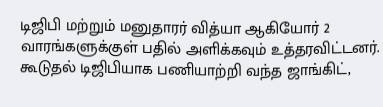டிஜிபி‌ மற்றும் மனுதாரர் வித்‌யா ஆகியோர் 2 வா‌ரங்களுக்குள் பதில் அளிக்‌கவும் உத்தரவிட்டனர். கூடுதல் டிஜிபியாக பணியாற்றி வந்த ஜாங்கிட்,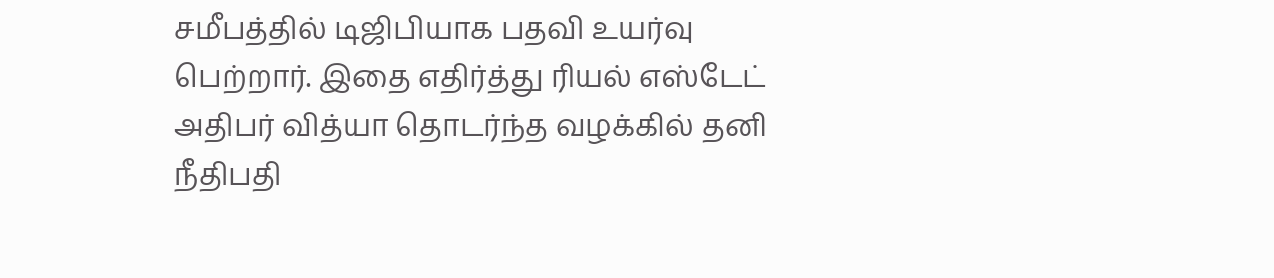சமீபத்தில் டிஜிபியாக பதவி உயர்வு பெற்றார். இதை எதிர்த்து ரியல் எஸ்டேட் அதிபர் வித்யா தொடர்ந்த வழக்கில் தனி நீதிபதி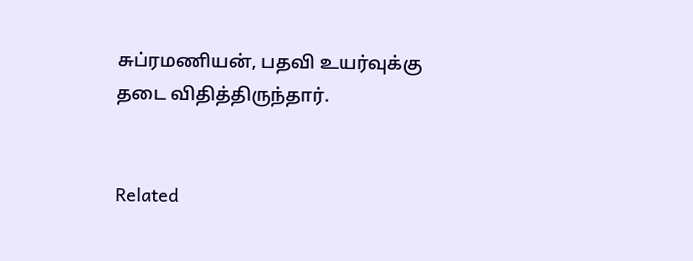சுப்ரமணியன், பதவி உ‌யர்வுக்கு தடை‌ விதித்திருந்தார்.


Related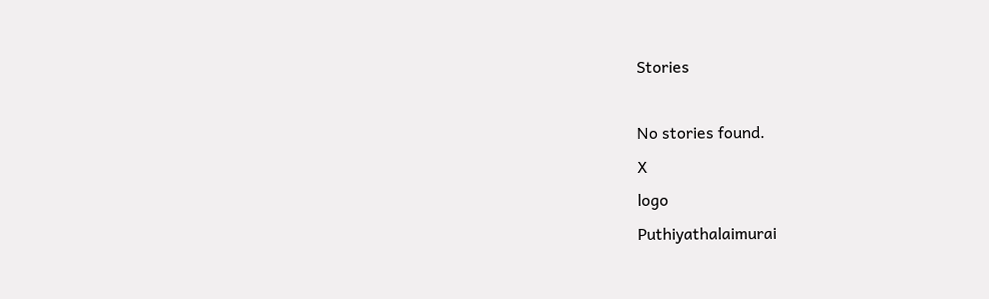Stories

No stories found.
X
logo
Puthiyathalaimurai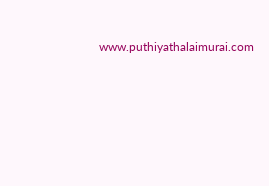www.puthiyathalaimurai.com